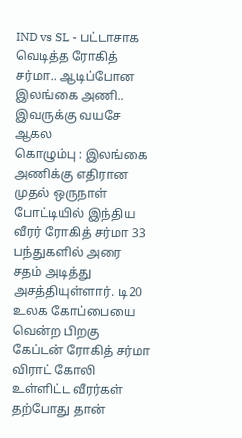IND vs SL - பட்டாசாக வெடித்த ரோகித் சர்மா.. ஆடிப்போன இலங்கை அணி.. இவருக்கு வயசே ஆகல
கொழும்பு : இலங்கை அணிக்கு எதிரான முதல் ஒருநாள் போட்டியில் இந்திய வீரர் ரோகித் சர்மா 33 பந்துகளில் அரை சதம் அடித்து அசத்தியுள்ளார். டி20 உலக கோப்பையை வென்ற பிறகு கேப்டன் ரோகித் சர்மா விராட் கோலி உள்ளிட்ட வீரர்கள் தற்போது தான்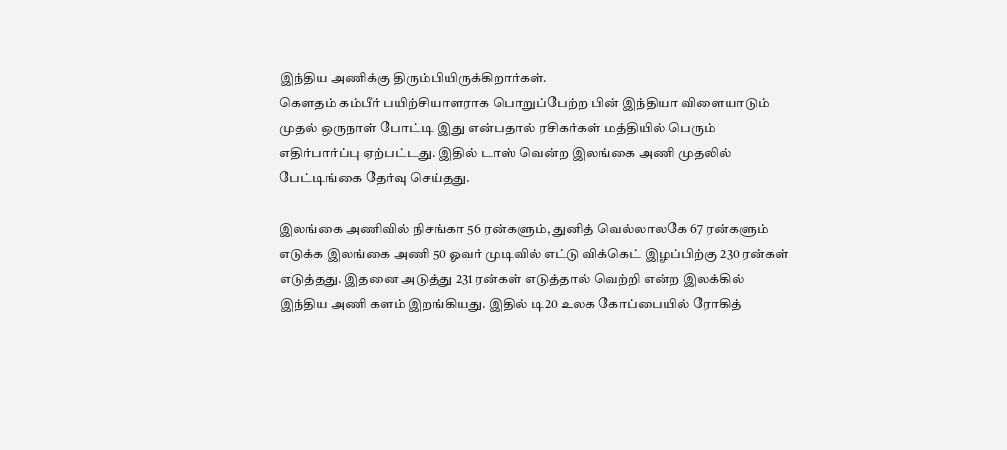இந்திய அணிக்கு திரும்பியிருக்கிறார்கள்.
கௌதம் கம்பீர் பயிற்சியாளராக பொறுப்பேற்ற பின் இந்தியா விளையாடும் முதல் ஒருநாள் போட்டி இது என்பதால் ரசிகர்கள் மத்தியில் பெரும் எதிர்பார்ப்பு ஏற்பட்டது. இதில் டாஸ் வென்ற இலங்கை அணி முதலில் பேட்டிங்கை தேர்வு செய்தது.

இலங்கை அணிவில் நிசங்கா 56 ரன்களும், துனித் வெல்லாலகே 67 ரன்களும் எடுக்க இலங்கை அணி 50 ஓவர் முடிவில் எட்டு விக்கெட் இழப்பிற்கு 230 ரன்கள் எடுத்தது. இதனை அடுத்து 231 ரன்கள் எடுத்தால் வெற்றி என்ற இலக்கில் இந்திய அணி களம் இறங்கியது. இதில் டி20 உலக கோப்பையில் ரோகித்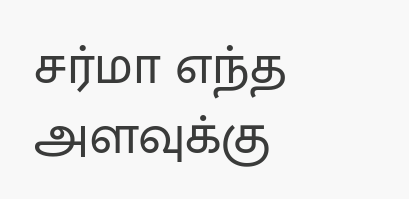சர்மா எந்த அளவுக்கு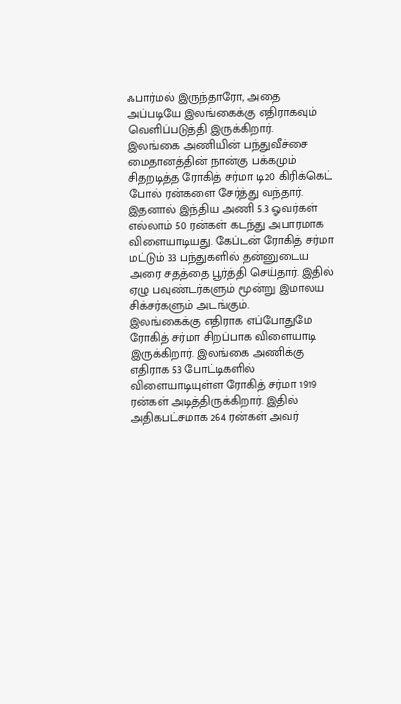ஃபார்மல் இருந்தாரோ, அதை அப்படியே இலங்கைக்கு எதிராகவும் வெளிப்படுத்தி இருக்கிறார்.
இலங்கை அணியின் பந்துவீச்சை மைதானத்தின் நான்கு பக்கமும் சிதறடித்த ரோகித் சர்மா டி20 கிரிக்கெட் போல் ரன்களை சேர்த்து வந்தார். இதனால் இந்திய அணி 5.3 ஓவர்கள் எல்லாம் 50 ரன்கள் கடந்து அபாரமாக விளையாடியது. கேப்டன் ரோகித் சர்மா மட்டும் 33 பந்துகளில் தன்னுடைய அரை சதத்தை பூர்த்தி செய்தார். இதில் ஏழு பவுண்டர்களும் மூன்று இமாலய சிக்சர்களும் அடங்கும்.
இலங்கைக்கு எதிராக எப்போதுமே ரோகித் சர்மா சிறப்பாக விளையாடி இருக்கிறார். இலங்கை அணிக்கு எதிராக 53 போட்டிகளில் விளையாடியுள்ள ரோகித் சர்மா 1919 ரன்கள் அடித்திருக்கிறார். இதில் அதிகபட்சமாக 264 ரன்கள் அவர்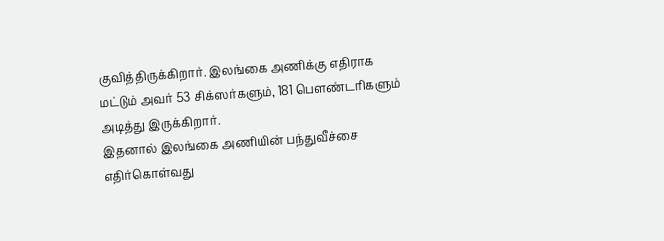குவித்திருக்கிறார். இலங்கை அணிக்கு எதிராக மட்டும் அவர் 53 சிக்ஸர்களும், 181 பௌண்டரிகளும் அடித்து இருக்கிறார்.
இதனால் இலங்கை அணியின் பந்துவீச்சை எதிர்கொள்வது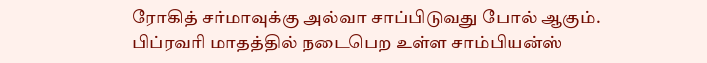ரோகித் சர்மாவுக்கு அல்வா சாப்பிடுவது போல் ஆகும். பிப்ரவரி மாதத்தில் நடைபெற உள்ள சாம்பியன்ஸ்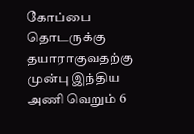கோப்பை தொடருக்கு தயாராகுவதற்கு முன்பு இந்திய அணி வெறும் 6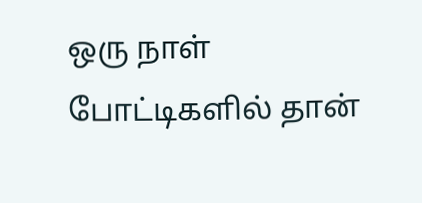ஒரு நாள் போட்டிகளில் தான்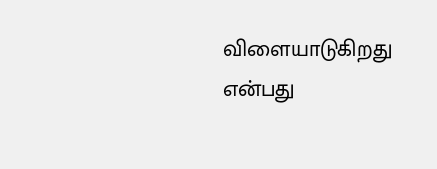விளையாடுகிறது என்பது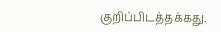குறிப்பிடத்தக்கது.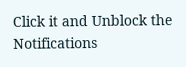Click it and Unblock the Notifications